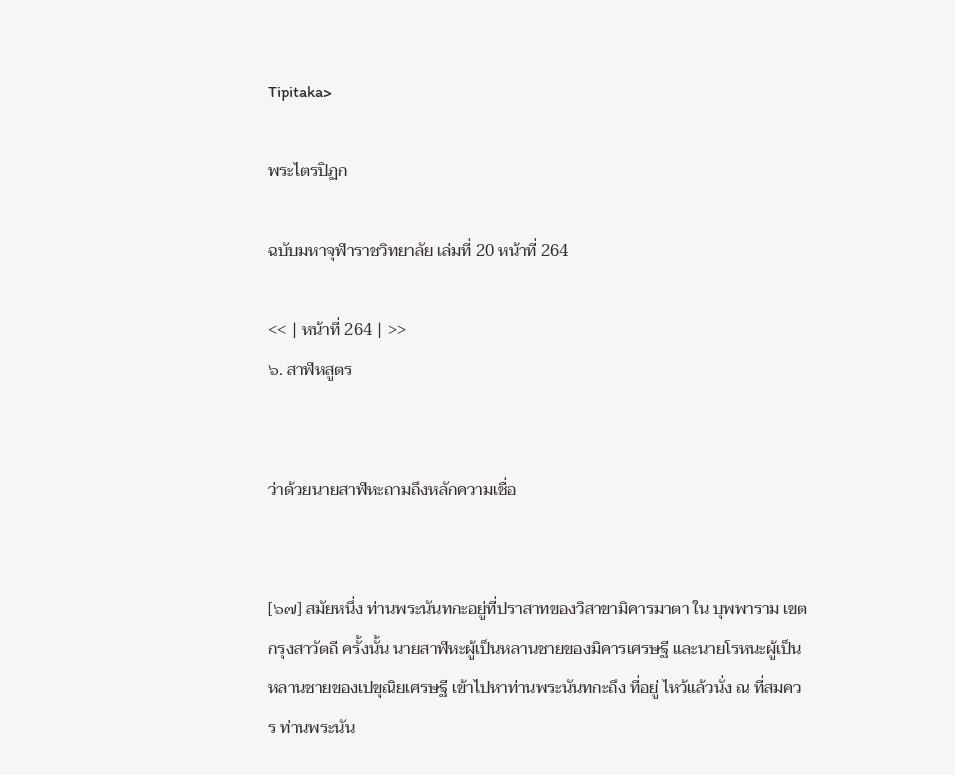Tipitaka>

พระไตรปิฏก

ฉบับมหาจุฬาราชวิทยาลัย เล่มที่ 20 หน้าที่ 264

<< | หน้าที่ 264 | >>
๖. สาฬหสูตร


ว่าด้วยนายสาฬหะถามถึงหลักความเชื่อ


[๖๗] สมัยหนึ่ง ท่านพระนันทกะอยู่ที่ปราสาทของวิสาขามิคารมาตา ใน บุพพาราม เขตกรุงสาวัตถี ครั้งนั้น นายสาฬหะผู้เป็นหลานชายของมิคารเศรษฐี และนายโรหนะผู้เป็นหลานชายของเปขุณิยเศรษฐี เข้าไปหาท่านพระนันทกะถึง ที่อยู่ ไหว้แล้วนั่ง ณ ที่สมควร ท่านพระนัน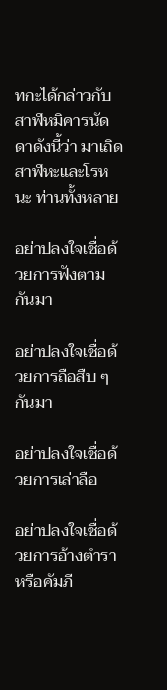ทกะได้กล่าวกับสาฬหมิคารนัดดาดังนี้ว่า มาเถิด สาฬหะและโรหนะ ท่านทั้งหลาย

อย่าปลงใจเชื่อด้วยการฟังตามกันมา

อย่าปลงใจเชื่อด้วยการถือสืบ ๆ กันมา

อย่าปลงใจเชื่อด้วยการเล่าลือ

อย่าปลงใจเชื่อด้วยการอ้างตำราหรือคัมภี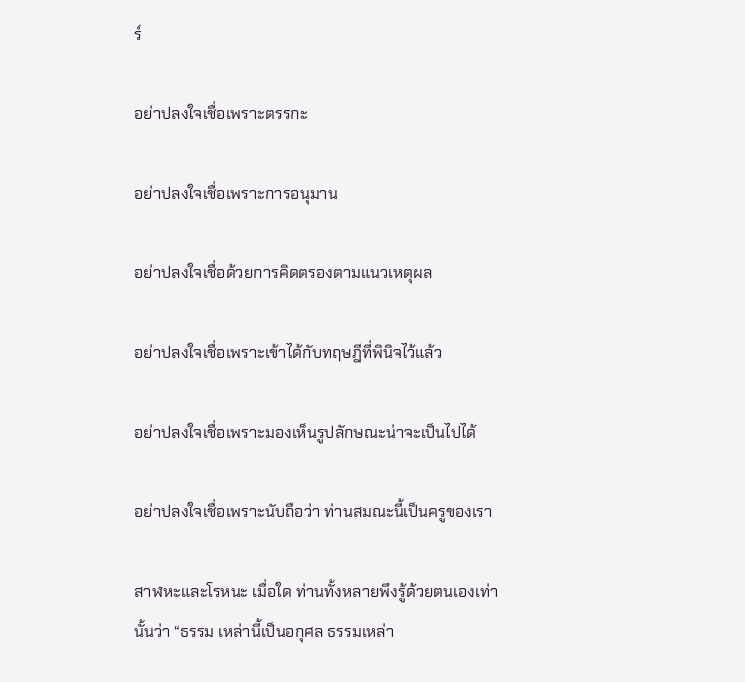ร์

อย่าปลงใจเชื่อเพราะตรรกะ

อย่าปลงใจเชื่อเพราะการอนุมาน

อย่าปลงใจเชื่อด้วยการคิดตรองตามแนวเหตุผล

อย่าปลงใจเชื่อเพราะเข้าได้กับทฤษฎีที่พินิจไว้แล้ว

อย่าปลงใจเชื่อเพราะมองเห็นรูปลักษณะน่าจะเป็นไปได้

อย่าปลงใจเชื่อเพราะนับถือว่า ท่านสมณะนี้เป็นครูของเรา

สาฬหะและโรหนะ เมื่อใด ท่านทั้งหลายพึงรู้ด้วยตนเองเท่านั้นว่า “ธรรม เหล่านี้เป็นอกุศล ธรรมเหล่า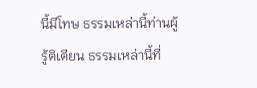นี้มีโทษ ธรรมเหล่านี้ท่านผู้รู้ติเตียน ธรรมเหล่านี้ที่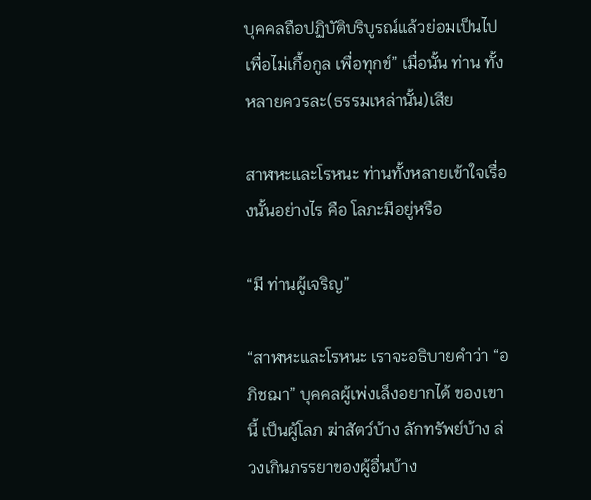บุคคลถือปฏิบัติบริบูรณ์แล้วย่อมเป็นไปเพื่อไม่เกื้อกูล เพื่อทุกข์” เมื่อนั้น ท่าน ทั้งหลายควรละ(ธรรมเหล่านั้น)เสีย

สาฬหะและโรหนะ ท่านทั้งหลายเข้าใจเรื่องนั้นอย่างไร คือ โลภะมีอยู่หรือ

“มี ท่านผู้เจริญ”

“สาฬหะและโรหนะ เราจะอธิบายคำว่า “อภิชฌา” บุคคลผู้เพ่งเล็งอยากได้ ของเขานี้ เป็นผู้โลภ ฆ่าสัตว์บ้าง ลักทรัพย์บ้าง ล่วงเกินภรรยาของผู้อื่นบ้าง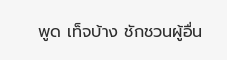พูด เท็จบ้าง ชักชวนผู้อื่น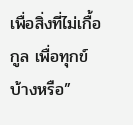เพื่อสิ่งที่ไม่เกื้อกูล เพื่อทุกข์บ้างหรือ”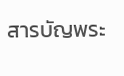สารบัญพระ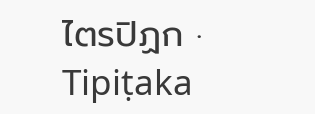ไตรปิฏก · Tipiṭaka